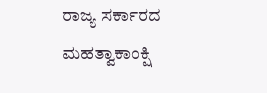ರಾಜ್ಯ ಸರ್ಕಾರದ ಮಹತ್ವಾಕಾಂಕ್ಷಿ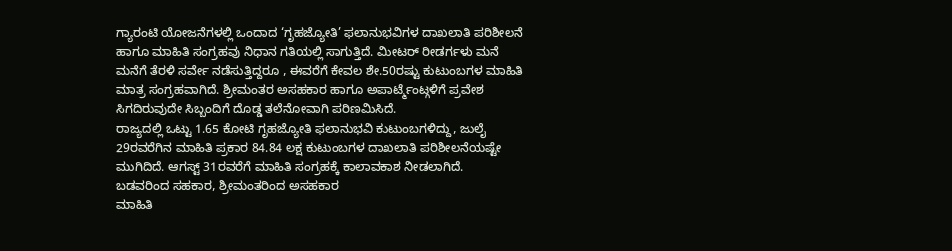ಗ್ಯಾರಂಟಿ ಯೋಜನೆಗಳಲ್ಲಿ ಒಂದಾದ ‘ಗೃಹಜ್ಯೋತಿ’ ಫಲಾನುಭವಿಗಳ ದಾಖಲಾತಿ ಪರಿಶೀಲನೆ ಹಾಗೂ ಮಾಹಿತಿ ಸಂಗ್ರಹವು ನಿಧಾನ ಗತಿಯಲ್ಲಿ ಸಾಗುತ್ತಿದೆ. ಮೀಟರ್ ರೀಡರ್ಗಳು ಮನೆ ಮನೆಗೆ ತೆರಳಿ ಸರ್ವೇ ನಡೆಸುತ್ತಿದ್ದರೂ , ಈವರೆಗೆ ಕೇವಲ ಶೇ.50ರಷ್ಟು ಕುಟುಂಬಗಳ ಮಾಹಿತಿ ಮಾತ್ರ ಸಂಗ್ರಹವಾಗಿದೆ. ಶ್ರೀಮಂತರ ಅಸಹಕಾರ ಹಾಗೂ ಅಪಾರ್ಟ್ಮೆಂಟ್ಗಳಿಗೆ ಪ್ರವೇಶ ಸಿಗದಿರುವುದೇ ಸಿಬ್ಬಂದಿಗೆ ದೊಡ್ಡ ತಲೆನೋವಾಗಿ ಪರಿಣಮಿಸಿದೆ.
ರಾಜ್ಯದಲ್ಲಿ ಒಟ್ಟು 1.65 ಕೋಟಿ ಗೃಹಜ್ಯೋತಿ ಫಲಾನುಭವಿ ಕುಟುಂಬಗಳಿದ್ದು, ಜುಲೈ 29ರವರೆಗಿನ ಮಾಹಿತಿ ಪ್ರಕಾರ 84.84 ಲಕ್ಷ ಕುಟುಂಬಗಳ ದಾಖಲಾತಿ ಪರಿಶೀಲನೆಯಷ್ಟೇ ಮುಗಿದಿದೆ. ಆಗಸ್ಟ್ 31ರವರೆಗೆ ಮಾಹಿತಿ ಸಂಗ್ರಹಕ್ಕೆ ಕಾಲಾವಕಾಶ ನೀಡಲಾಗಿದೆ.
ಬಡವರಿಂದ ಸಹಕಾರ, ಶ್ರೀಮಂತರಿಂದ ಅಸಹಕಾರ
ಮಾಹಿತಿ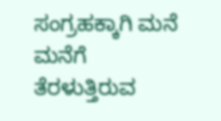ಸಂಗ್ರಹಕ್ಕಾಗಿ ಮನೆ ಮನೆಗೆ ತೆರಳುತ್ತಿರುವ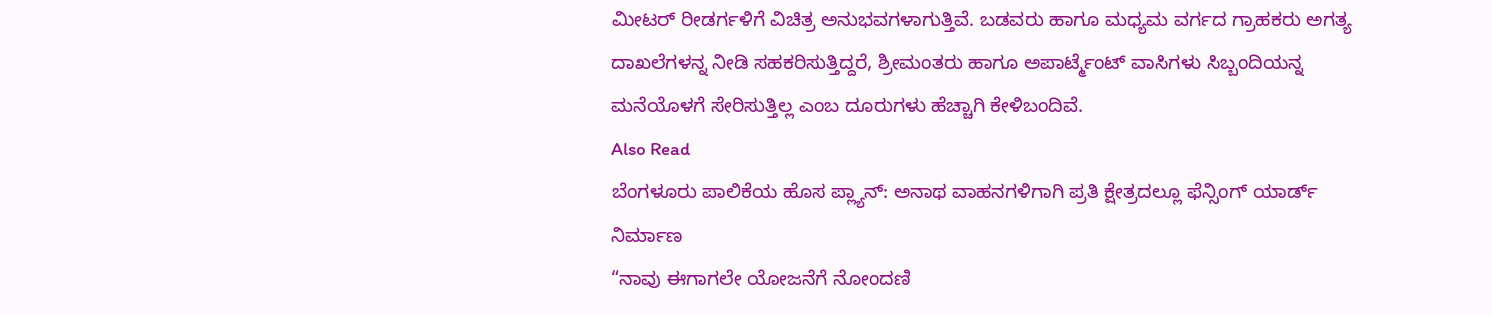ಮೀಟರ್ ರೀಡರ್ಗಳಿಗೆ ವಿಚಿತ್ರ ಅನುಭವಗಳಾಗುತ್ತಿವೆ. ಬಡವರು ಹಾಗೂ ಮಧ್ಯಮ ವರ್ಗದ ಗ್ರಾಹಕರು ಅಗತ್ಯ ದಾಖಲೆಗಳನ್ನ ನೀಡಿ ಸಹಕರಿಸುತ್ತಿದ್ದರೆ, ಶ್ರೀಮಂತರು ಹಾಗೂ ಅಪಾರ್ಟ್ಮೆಂಟ್ ವಾಸಿಗಳು ಸಿಬ್ಬಂದಿಯನ್ನ ಮನೆಯೊಳಗೆ ಸೇರಿಸುತ್ತಿಲ್ಲ ಎಂಬ ದೂರುಗಳು ಹೆಚ್ಚಾಗಿ ಕೇಳಿಬಂದಿವೆ.
Also Read
ಬೆಂಗಳೂರು ಪಾಲಿಕೆಯ ಹೊಸ ಪ್ಲ್ಯಾನ್: ಅನಾಥ ವಾಹನಗಳಿಗಾಗಿ ಪ್ರತಿ ಕ್ಷೇತ್ರದಲ್ಲೂ ಫೆನ್ಸಿಂಗ್ ಯಾರ್ಡ್ ನಿರ್ಮಾಣ
“ನಾವು ಈಗಾಗಲೇ ಯೋಜನೆಗೆ ನೋಂದಣಿ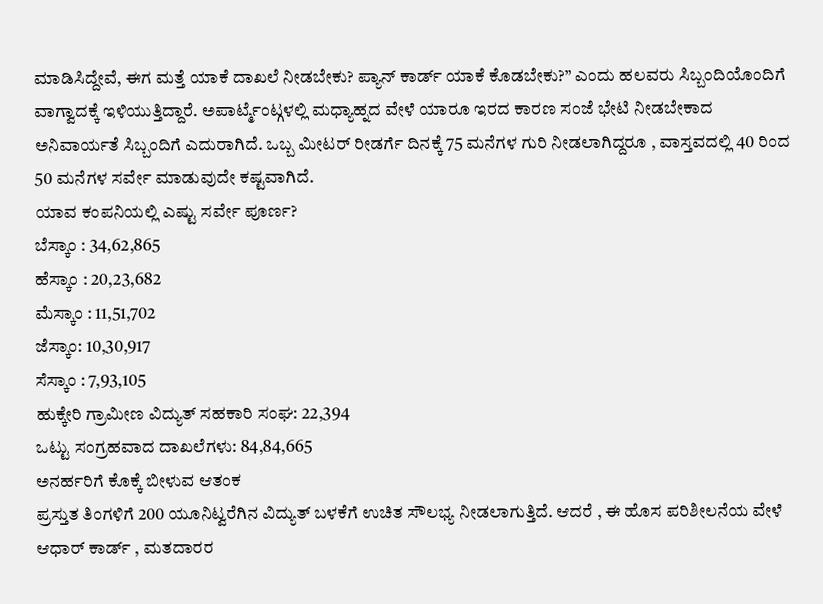ಮಾಡಿಸಿದ್ದೇವೆ, ಈಗ ಮತ್ತೆ ಯಾಕೆ ದಾಖಲೆ ನೀಡಬೇಕು? ಪ್ಯಾನ್ ಕಾರ್ಡ್ ಯಾಕೆ ಕೊಡಬೇಕು?” ಎಂದು ಹಲವರು ಸಿಬ್ಬಂದಿಯೊಂದಿಗೆ ವಾಗ್ವಾದಕ್ಕೆ ಇಳಿಯುತ್ತಿದ್ದಾರೆ. ಅಪಾರ್ಟ್ಮೆಂಟ್ಗಳಲ್ಲಿ ಮಧ್ಯಾಹ್ನದ ವೇಳೆ ಯಾರೂ ಇರದ ಕಾರಣ ಸಂಜೆ ಭೇಟಿ ನೀಡಬೇಕಾದ ಅನಿವಾರ್ಯತೆ ಸಿಬ್ಬಂದಿಗೆ ಎದುರಾಗಿದೆ. ಒಬ್ಬ ಮೀಟರ್ ರೀಡರ್ಗೆ ದಿನಕ್ಕೆ 75 ಮನೆಗಳ ಗುರಿ ನೀಡಲಾಗಿದ್ದರೂ , ವಾಸ್ತವದಲ್ಲಿ 40 ರಿಂದ 50 ಮನೆಗಳ ಸರ್ವೇ ಮಾಡುವುದೇ ಕಷ್ಟವಾಗಿದೆ.
ಯಾವ ಕಂಪನಿಯಲ್ಲಿ ಎಷ್ಟು ಸರ್ವೇ ಪೂರ್ಣ?
ಬೆಸ್ಕಾಂ : 34,62,865
ಹೆಸ್ಕಾಂ : 20,23,682
ಮೆಸ್ಕಾಂ : 11,51,702
ಜೆಸ್ಕಾಂ: 10,30,917
ಸೆಸ್ಕಾಂ : 7,93,105
ಹುಕ್ಕೇರಿ ಗ್ರಾಮೀಣ ವಿದ್ಯುತ್ ಸಹಕಾರಿ ಸಂಘ: 22,394
ಒಟ್ಟು ಸಂಗ್ರಹವಾದ ದಾಖಲೆಗಳು: 84,84,665
ಅನರ್ಹರಿಗೆ ಕೊಕ್ಕೆ ಬೀಳುವ ಆತಂಕ
ಪ್ರಸ್ತುತ ತಿಂಗಳಿಗೆ 200 ಯೂನಿಟ್ವರೆಗಿನ ವಿದ್ಯುತ್ ಬಳಕೆಗೆ ಉಚಿತ ಸೌಲಭ್ಯ ನೀಡಲಾಗುತ್ತಿದೆ. ಆದರೆ , ಈ ಹೊಸ ಪರಿಶೀಲನೆಯ ವೇಳೆ ಆಧಾರ್ ಕಾರ್ಡ್ , ಮತದಾರರ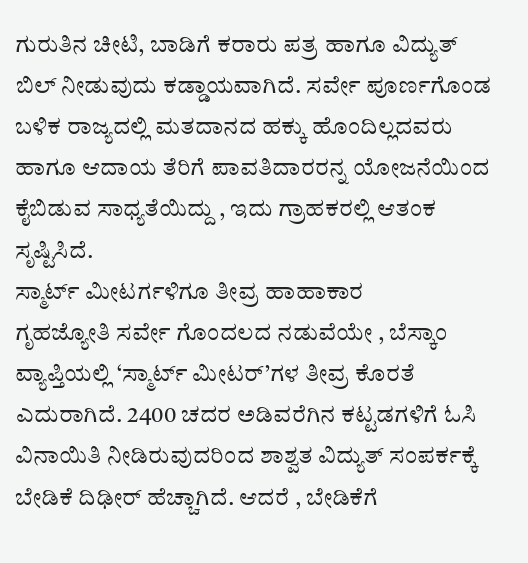ಗುರುತಿನ ಚೀಟಿ, ಬಾಡಿಗೆ ಕರಾರು ಪತ್ರ ಹಾಗೂ ವಿದ್ಯುತ್ ಬಿಲ್ ನೀಡುವುದು ಕಡ್ಡಾಯವಾಗಿದೆ. ಸರ್ವೇ ಪೂರ್ಣಗೊಂಡ ಬಳಿಕ ರಾಜ್ಯದಲ್ಲಿ ಮತದಾನದ ಹಕ್ಕು ಹೊಂದಿಲ್ಲದವರು ಹಾಗೂ ಆದಾಯ ತೆರಿಗೆ ಪಾವತಿದಾರರನ್ನ ಯೋಜನೆಯಿಂದ ಕೈಬಿಡುವ ಸಾಧ್ಯತೆಯಿದ್ದು , ಇದು ಗ್ರಾಹಕರಲ್ಲಿ ಆತಂಕ ಸೃಷ್ಟಿಸಿದೆ.
ಸ್ಮಾರ್ಟ್ ಮೀಟರ್ಗಳಿಗೂ ತೀವ್ರ ಹಾಹಾಕಾರ
ಗೃಹಜ್ಯೋತಿ ಸರ್ವೇ ಗೊಂದಲದ ನಡುವೆಯೇ , ಬೆಸ್ಕಾಂ ವ್ಯಾಪ್ತಿಯಲ್ಲಿ ‘ಸ್ಮಾರ್ಟ್ ಮೀಟರ್’ಗಳ ತೀವ್ರ ಕೊರತೆ ಎದುರಾಗಿದೆ. 2400 ಚದರ ಅಡಿವರೆಗಿನ ಕಟ್ಟಡಗಳಿಗೆ ಓಸಿ ವಿನಾಯಿತಿ ನೀಡಿರುವುದರಿಂದ ಶಾಶ್ವತ ವಿದ್ಯುತ್ ಸಂಪರ್ಕಕ್ಕೆ ಬೇಡಿಕೆ ದಿಢೀರ್ ಹೆಚ್ಚಾಗಿದೆ. ಆದರೆ , ಬೇಡಿಕೆಗೆ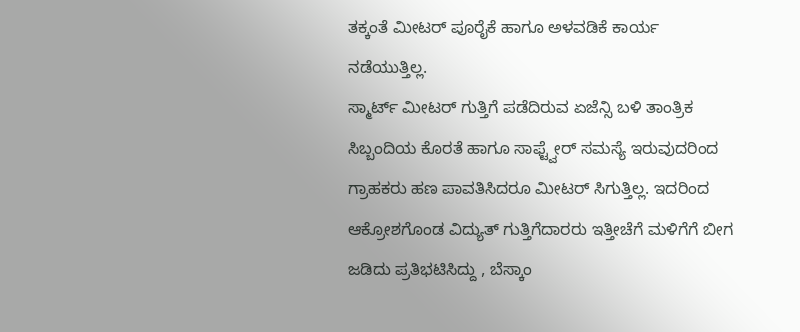ತಕ್ಕಂತೆ ಮೀಟರ್ ಪೂರೈಕೆ ಹಾಗೂ ಅಳವಡಿಕೆ ಕಾರ್ಯ ನಡೆಯುತ್ತಿಲ್ಲ.
ಸ್ಮಾರ್ಟ್ ಮೀಟರ್ ಗುತ್ತಿಗೆ ಪಡೆದಿರುವ ಏಜೆನ್ಸಿ ಬಳಿ ತಾಂತ್ರಿಕ ಸಿಬ್ಬಂದಿಯ ಕೊರತೆ ಹಾಗೂ ಸಾಫ್ಟ್ವೇರ್ ಸಮಸ್ಯೆ ಇರುವುದರಿಂದ ಗ್ರಾಹಕರು ಹಣ ಪಾವತಿಸಿದರೂ ಮೀಟರ್ ಸಿಗುತ್ತಿಲ್ಲ. ಇದರಿಂದ ಆಕ್ರೋಶಗೊಂಡ ವಿದ್ಯುತ್ ಗುತ್ತಿಗೆದಾರರು ಇತ್ತೀಚೆಗೆ ಮಳಿಗೆಗೆ ಬೀಗ ಜಡಿದು ಪ್ರತಿಭಟಿಸಿದ್ದು , ಬೆಸ್ಕಾಂ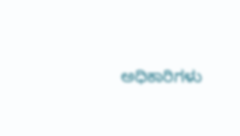ಅಧಿಕಾರಿಗಳು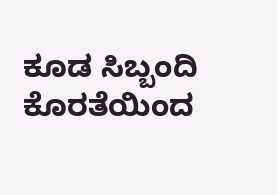ಕೂಡ ಸಿಬ್ಬಂದಿ ಕೊರತೆಯಿಂದ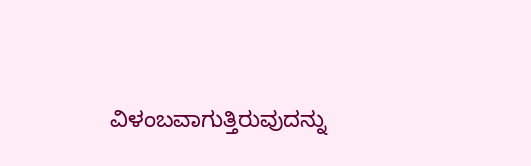ವಿಳಂಬವಾಗುತ್ತಿರುವುದನ್ನು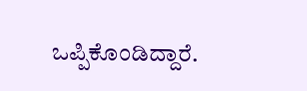ಒಪ್ಪಿಕೊಂಡಿದ್ದಾರೆ.